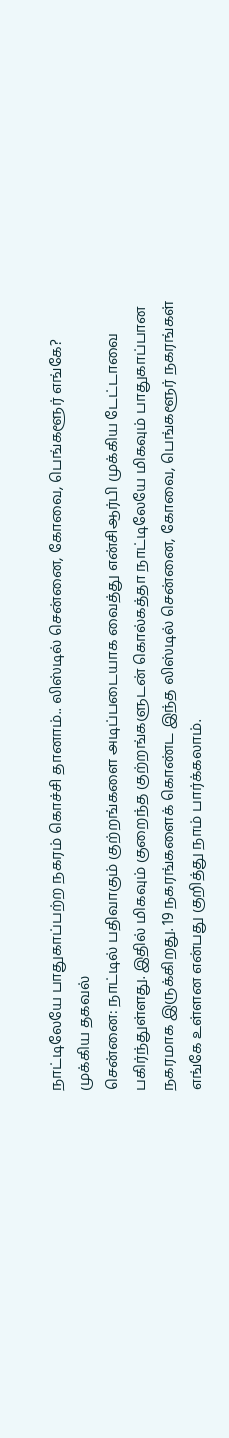நாட்டிலேயே பாதுகாப்பற்ற நகரம் கொச்சி தானாம்.. லிஸ்டில் சென்னை, கோவை, பெங்களூர் எங்கே? முக்கிய தகவல்
சென்னை: நாட்டில் பதிவாகும் குற்றங்களை அடிப்படையாக வைத்து என்சிஆர்பி முக்கிய டேட்டாவை பகிர்ந்துள்ளது. இதில் மிகவும் குறைந்த குற்றங்களுடன் கொல்கத்தா நாட்டிலேயே மிகவும் பாதுகாப்பான நகரமாக இருக்கிறது. 19 நகரங்களைக் கொண்ட இந்த லிஸ்டில் சென்னை, கோவை, பெங்களூர் நகரங்கள் எங்கே உள்ளன என்பது குறித்து நாம் பார்க்கலாம்.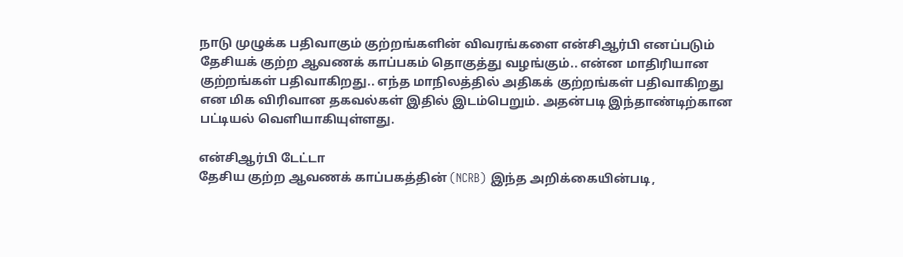நாடு முழுக்க பதிவாகும் குற்றங்களின் விவரங்களை என்சிஆர்பி எனப்படும் தேசியக் குற்ற ஆவணக் காப்பகம் தொகுத்து வழங்கும்.. என்ன மாதிரியான குற்றங்கள் பதிவாகிறது.. எந்த மாநிலத்தில் அதிகக் குற்றங்கள் பதிவாகிறது என மிக விரிவான தகவல்கள் இதில் இடம்பெறும். அதன்படி இந்தாண்டிற்கான பட்டியல் வெளியாகியுள்ளது.

என்சிஆர்பி டேட்டா
தேசிய குற்ற ஆவணக் காப்பகத்தின் (NCRB) இந்த அறிக்கையின்படி,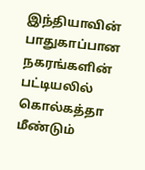இந்தியாவின் பாதுகாப்பான நகரங்களின் பட்டியலில் கொல்கத்தா மீண்டும்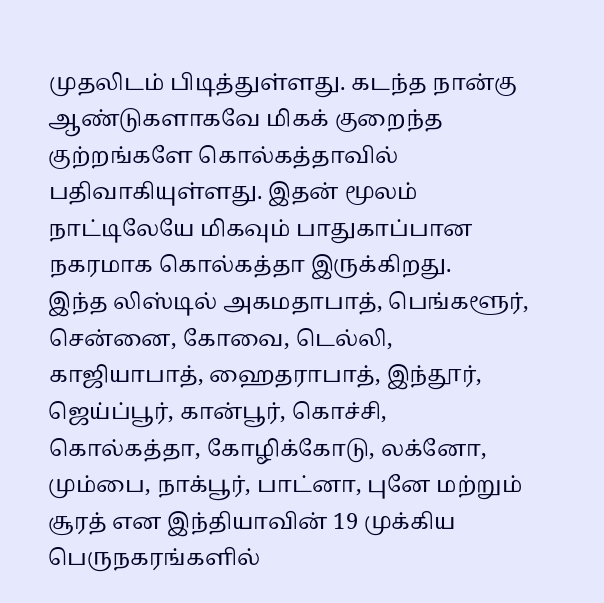முதலிடம் பிடித்துள்ளது. கடந்த நான்கு ஆண்டுகளாகவே மிகக் குறைந்த குற்றங்களே கொல்கத்தாவில் பதிவாகியுள்ளது. இதன் மூலம் நாட்டிலேயே மிகவும் பாதுகாப்பான நகரமாக கொல்கத்தா இருக்கிறது.
இந்த லிஸ்டில் அகமதாபாத், பெங்களூர், சென்னை, கோவை, டெல்லி, காஜியாபாத், ஹைதராபாத், இந்தூர், ஜெய்ப்பூர், கான்பூர், கொச்சி, கொல்கத்தா, கோழிக்கோடு, லக்னோ, மும்பை, நாக்பூர், பாட்னா, புனே மற்றும் சூரத் என இந்தியாவின் 19 முக்கிய பெருநகரங்களில்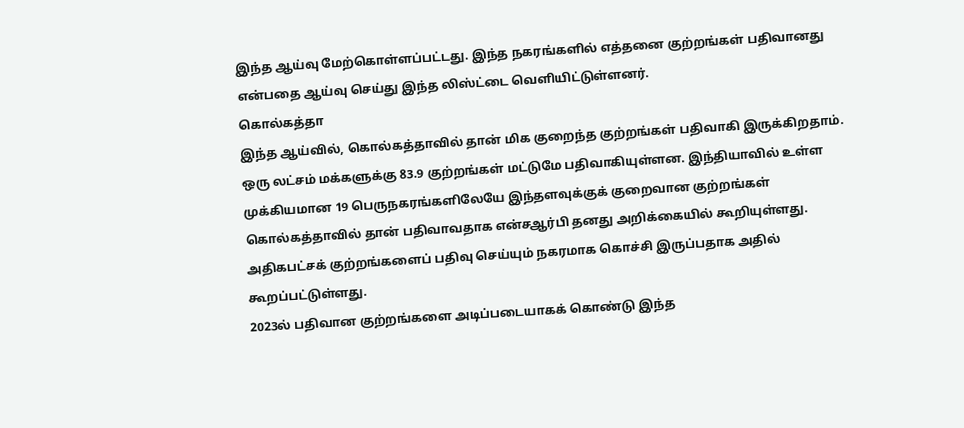இந்த ஆய்வு மேற்கொள்ளப்பட்டது. இந்த நகரங்களில் எத்தனை குற்றங்கள் பதிவானது என்பதை ஆய்வு செய்து இந்த லிஸ்ட்டை வெளியிட்டுள்ளனர்.
கொல்கத்தா
இந்த ஆய்வில், கொல்கத்தாவில் தான் மிக குறைந்த குற்றங்கள் பதிவாகி இருக்கிறதாம். ஒரு லட்சம் மக்களுக்கு 83.9 குற்றங்கள் மட்டுமே பதிவாகியுள்ளன. இந்தியாவில் உள்ள முக்கியமான 19 பெருநகரங்களிலேயே இந்தளவுக்குக் குறைவான குற்றங்கள் கொல்கத்தாவில் தான் பதிவாவதாக என்சஆர்பி தனது அறிக்கையில் கூறியுள்ளது. அதிகபட்சக் குற்றங்களைப் பதிவு செய்யும் நகரமாக கொச்சி இருப்பதாக அதில் கூறப்பட்டுள்ளது.
2023ல் பதிவான குற்றங்களை அடிப்படையாகக் கொண்டு இந்த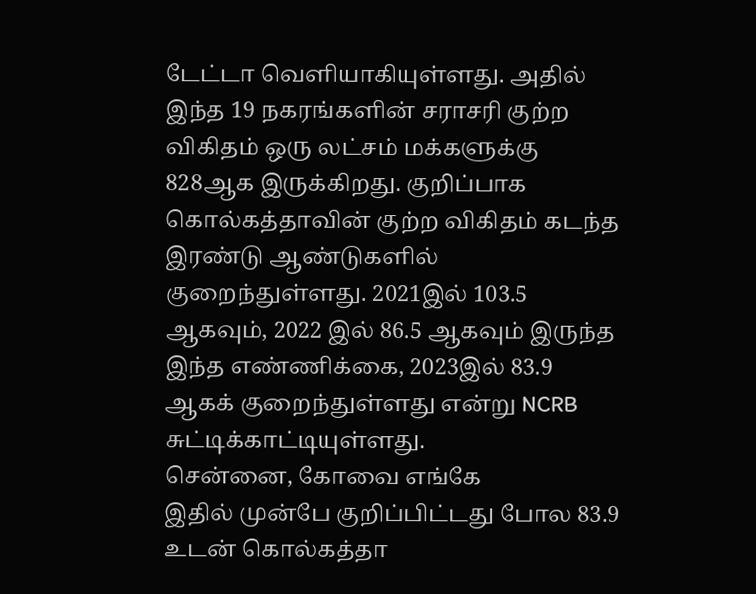டேட்டா வெளியாகியுள்ளது. அதில் இந்த 19 நகரங்களின் சராசரி குற்ற விகிதம் ஒரு லட்சம் மக்களுக்கு 828ஆக இருக்கிறது. குறிப்பாக கொல்கத்தாவின் குற்ற விகிதம் கடந்த இரண்டு ஆண்டுகளில் குறைந்துள்ளது. 2021இல் 103.5 ஆகவும், 2022 இல் 86.5 ஆகவும் இருந்த இந்த எண்ணிக்கை, 2023இல் 83.9 ஆகக் குறைந்துள்ளது என்று NCRB சுட்டிக்காட்டியுள்ளது.
சென்னை, கோவை எங்கே
இதில் முன்பே குறிப்பிட்டது போல 83.9 உடன் கொல்கத்தா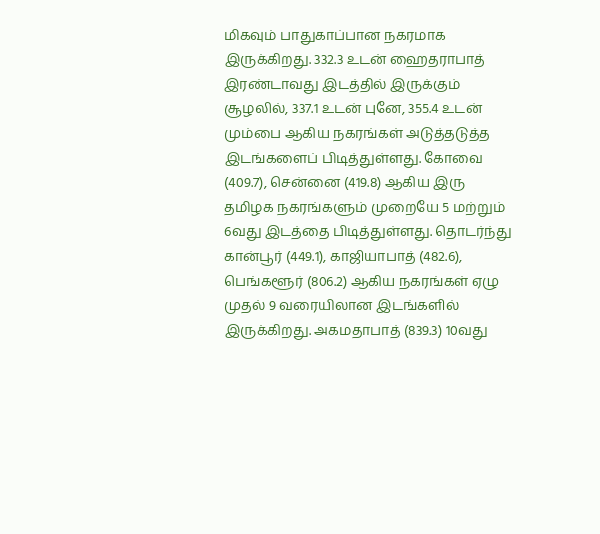மிகவும் பாதுகாப்பான நகரமாக இருக்கிறது. 332.3 உடன் ஹைதராபாத் இரண்டாவது இடத்தில் இருக்கும் சூழலில், 337.1 உடன் புனே, 355.4 உடன் மும்பை ஆகிய நகரங்கள் அடுத்தடுத்த இடங்களைப் பிடித்துள்ளது. கோவை (409.7), சென்னை (419.8) ஆகிய இரு தமிழக நகரங்களும் முறையே 5 மற்றும் 6வது இடத்தை பிடித்துள்ளது. தொடர்ந்து கான்பூர் (449.1), காஜியாபாத் (482.6), பெங்களூர் (806.2) ஆகிய நகரங்கள் ஏழு முதல் 9 வரையிலான இடங்களில் இருக்கிறது. அகமதாபாத் (839.3) 10வது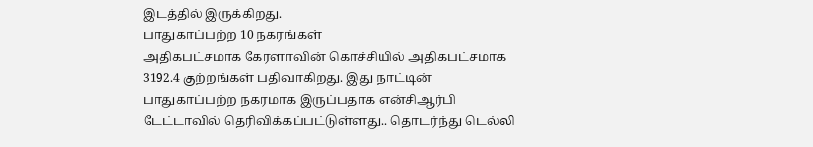இடத்தில் இருக்கிறது.
பாதுகாப்பற்ற 10 நகரங்கள்
அதிகபட்சமாக கேரளாவின் கொச்சியில் அதிகபட்சமாக 3192.4 குற்றங்கள் பதிவாகிறது. இது நாட்டின் பாதுகாப்பற்ற நகரமாக இருப்பதாக என்சிஆர்பி டேட்டாவில் தெரிவிக்கப்பட்டுள்ளது.. தொடர்ந்து டெல்லி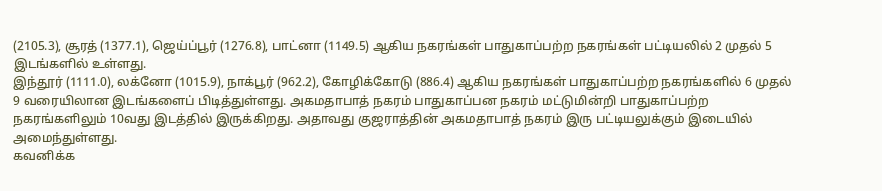(2105.3), சூரத் (1377.1), ஜெய்ப்பூர் (1276.8), பாட்னா (1149.5) ஆகிய நகரங்கள் பாதுகாப்பற்ற நகரங்கள் பட்டியலில் 2 முதல் 5 இடங்களில் உள்ளது.
இந்தூர் (1111.0), லக்னோ (1015.9), நாக்பூர் (962.2), கோழிக்கோடு (886.4) ஆகிய நகரங்கள் பாதுகாப்பற்ற நகரங்களில் 6 முதல் 9 வரையிலான இடங்களைப் பிடித்துள்ளது. அகமதாபாத் நகரம் பாதுகாப்பன நகரம் மட்டுமின்றி பாதுகாப்பற்ற நகரங்களிலும் 10வது இடத்தில் இருக்கிறது. அதாவது குஜராத்தின் அகமதாபாத் நகரம் இரு பட்டியலுக்கும் இடையில் அமைந்துள்ளது.
கவனிக்க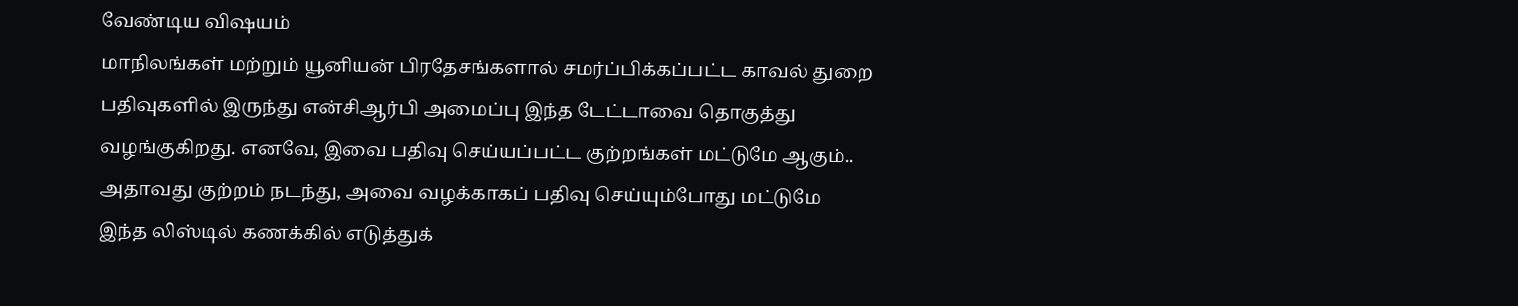வேண்டிய விஷயம்
மாநிலங்கள் மற்றும் யூனியன் பிரதேசங்களால் சமர்ப்பிக்கப்பட்ட காவல் துறை பதிவுகளில் இருந்து என்சிஆர்பி அமைப்பு இந்த டேட்டாவை தொகுத்து வழங்குகிறது. எனவே, இவை பதிவு செய்யப்பட்ட குற்றங்கள் மட்டுமே ஆகும்.. அதாவது குற்றம் நடந்து, அவை வழக்காகப் பதிவு செய்யும்போது மட்டுமே இந்த லிஸ்டில் கணக்கில் எடுத்துக்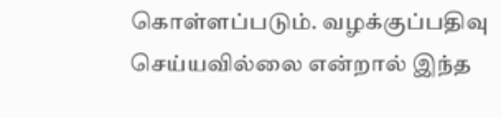கொள்ளப்படும். வழக்குப்பதிவு செய்யவில்லை என்றால் இந்த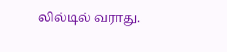லில்டில் வராது.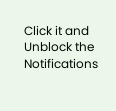Click it and Unblock the Notifications